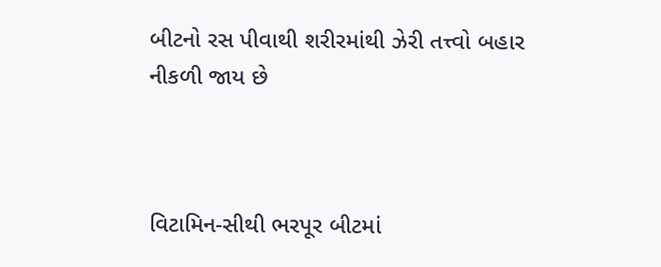બીટનો રસ પીવાથી શરીરમાંથી ઝેરી તત્ત્વો બહાર નીકળી જાય છે



વિટામિન-સીથી ભરપૂર બીટમાં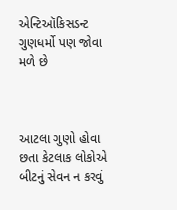એન્ટિઑકિસડન્ટ ગુણધર્મો પણ જોવા મળે છે



આટલા ગુણો હોવા છતા કેટલાક લોકોએ બીટનું સેવન ન કરવું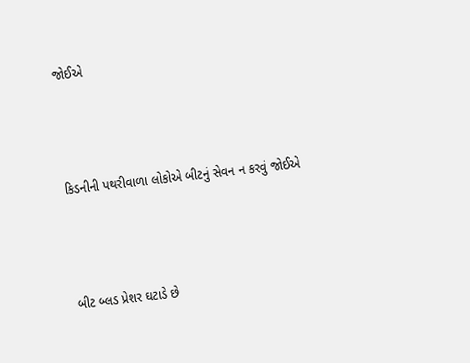જોઈએ



કિડનીની પથરીવાળા લોકોએ બીટનું સેવન ન કરવું જોઈએ



બીટ બ્લડ પ્રેશર ઘટાડે છે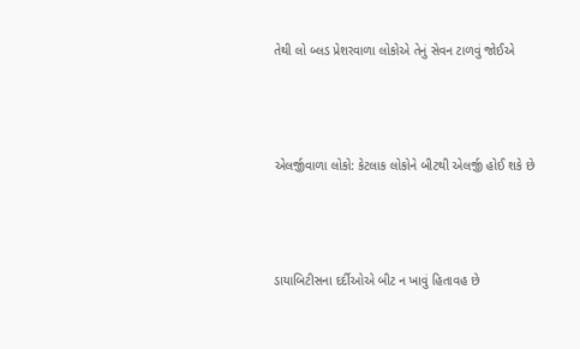તેથી લો બ્લડ પ્રેશરવાળા લોકોએ તેનું સેવન ટાળવું જોઈએ



એલર્જીવાળા લોકો: કેટલાક લોકોને બીટથી એલર્જી હોઈ શકે છે



ડાયાબિટીસના દર્દીઓએ બીટ ન ખાવું હિતાવહ છે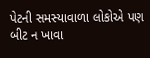પેટની સમસ્યાવાળા લોકોએ પણ બીટ ન ખાવા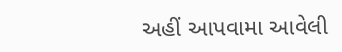અહીં આપવામા આવેલી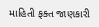માહિતી ફક્ત જાણકારી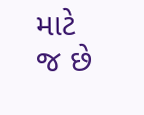માટે જ છે